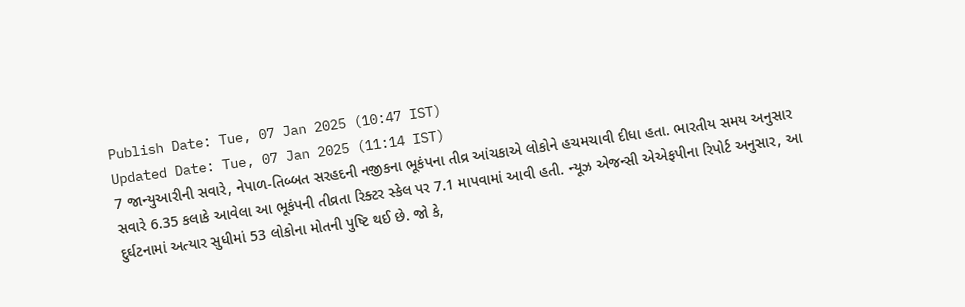Publish Date: Tue, 07 Jan 2025 (10:47 IST)
Updated Date: Tue, 07 Jan 2025 (11:14 IST)
7 જાન્યુઆરીની સવારે, નેપાળ-તિબ્બત સરહદની નજીકના ભૂકંપના તીવ્ર આંચકાએ લોકોને હચમચાવી દીધા હતા. ભારતીય સમય અનુસાર સવારે 6.35 કલાકે આવેલા આ ભૂકંપની તીવ્રતા રિક્ટર સ્કેલ પર 7.1 માપવામાં આવી હતી. ન્યૂઝ એજન્સી એએફપીના રિપોર્ટ અનુસાર, આ દુર્ઘટનામાં અત્યાર સુધીમાં 53 લોકોના મોતની પુષ્ટિ થઈ છે. જો કે,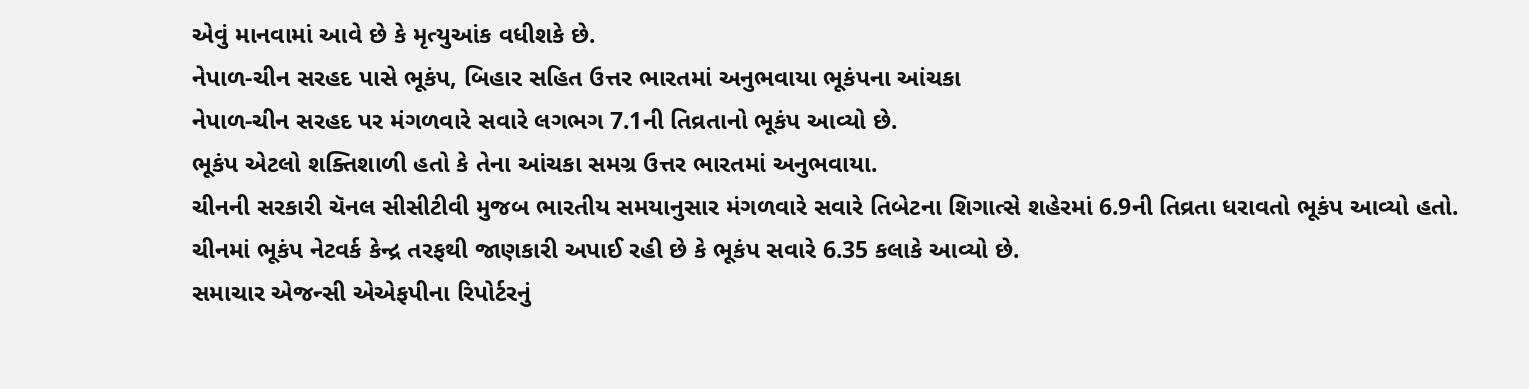એવું માનવામાં આવે છે કે મૃત્યુઆંક વધીશકે છે.
નેપાળ-ચીન સરહદ પાસે ભૂકંપ, બિહાર સહિત ઉત્તર ભારતમાં અનુભવાયા ભૂકંપના આંચકા
નેપાળ-ચીન સરહદ પર મંગળવારે સવારે લગભગ 7.1ની તિવ્રતાનો ભૂકંપ આવ્યો છે.
ભૂકંપ એટલો શક્તિશાળી હતો કે તેના આંચકા સમગ્ર ઉત્તર ભારતમાં અનુભવાયા.
ચીનની સરકારી ચૅનલ સીસીટીવી મુજબ ભારતીય સમયાનુસાર મંગળવારે સવારે તિબેટના શિગાત્સે શહેરમાં 6.9ની તિવ્રતા ધરાવતો ભૂકંપ આવ્યો હતો.
ચીનમાં ભૂકંપ નેટવર્ક કેન્દ્ર તરફથી જાણકારી અપાઈ રહી છે કે ભૂકંપ સવારે 6.35 કલાકે આવ્યો છે.
સમાચાર એજન્સી એએફપીના રિપોર્ટરનું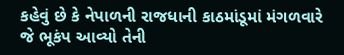કહેવું છે કે નેપાળની રાજધાની કાઠમાંડૂમાં મંગળવારે જે ભૂકંપ આવ્યો તેની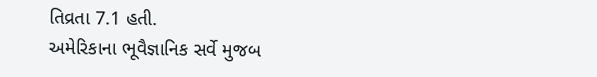તિવ્રતા 7.1 હતી.
અમેરિકાના ભૂવૈજ્ઞાનિક સર્વે મુજબ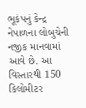ભૂકંપનું કેન્દ્ર નેપાળના લોબુચેની નજીક માનવામાં આવે છે. આ વિસ્તારથી 150 કિલોમીટર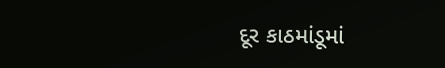દૂર કાઠમાંડૂમાં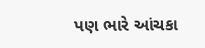પણ ભારે આંચકા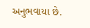અનુભવાયા છે.